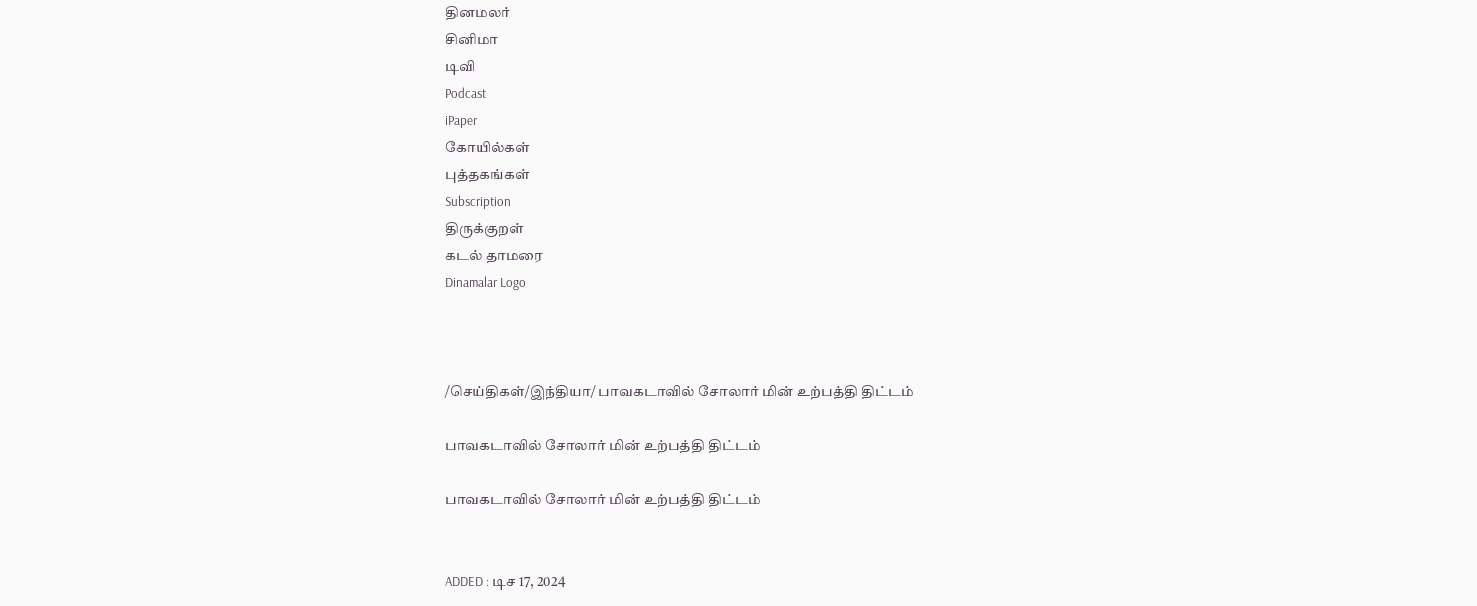தினமலர்
சினிமா
டிவி
Podcast
iPaper
கோயில்கள்
புத்தகங்கள்
Subscription
திருக்குறள்
கடல் தாமரை
Dinamalar Logo



/செய்திகள்/இந்தியா/ பாவகடாவில் சோலார் மின் உற்பத்தி திட்டம்

பாவகடாவில் சோலார் மின் உற்பத்தி திட்டம்

பாவகடாவில் சோலார் மின் உற்பத்தி திட்டம்


ADDED : டிச 17, 2024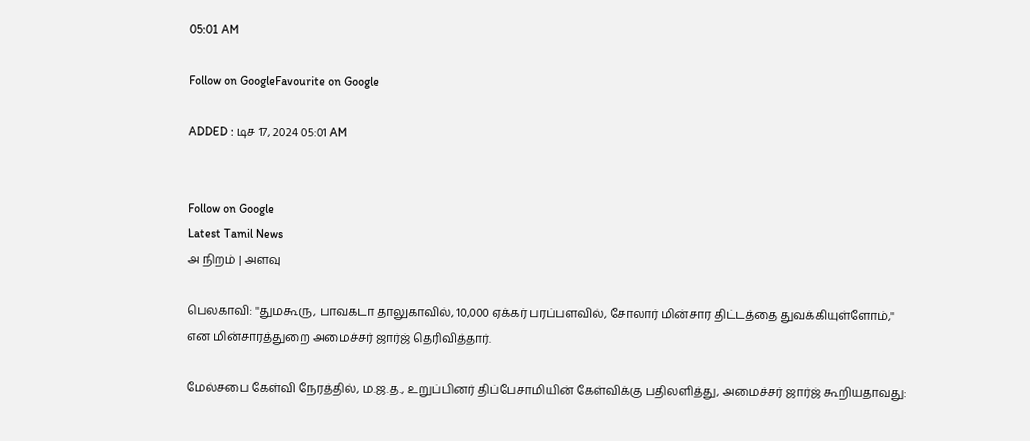05:01 AM

Follow on GoogleFavourite on Google

ADDED : டிச 17, 2024 05:01 AM


Follow on Google
Latest Tamil News
அ நிறம் | அளவு

பெலகாவி: ''துமகூரு, பாவகடா தாலுகாவில், 10,000 ஏக்கர் பரப்பளவில், சோலார் மின்சார திட்டத்தை துவக்கியுள்ளோம்,'' என மின்சாரத்துறை அமைச்சர் ஜார்ஜ் தெரிவித்தார்.

மேல்சபை கேள்வி நேரத்தில், ம.ஜ.த., உறுப்பினர் திப்பேசாமியின் கேள்விக்கு பதிலளித்து, அமைச்சர் ஜார்ஜ் கூறியதாவது: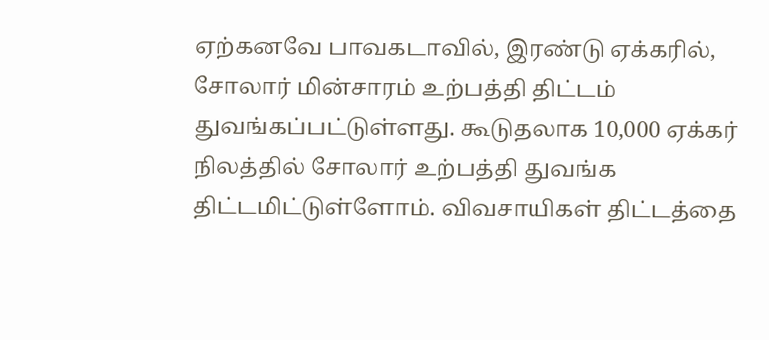ஏற்கனவே பாவகடாவில், இரண்டு ஏக்கரில், சோலார் மின்சாரம் உற்பத்தி திட்டம் துவங்கப்பட்டுள்ளது. கூடுதலாக 10,000 ஏக்கர் நிலத்தில் சோலார் உற்பத்தி துவங்க திட்டமிட்டுள்ளோம். விவசாயிகள் திட்டத்தை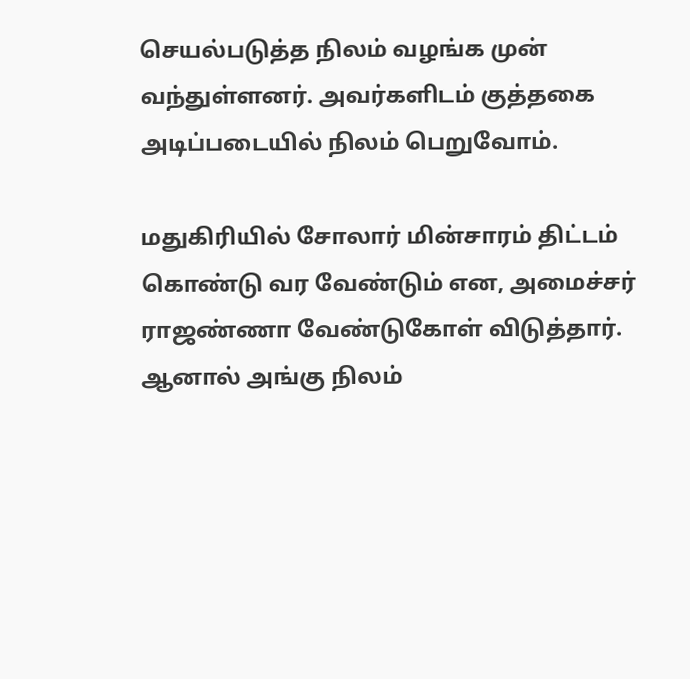செயல்படுத்த நிலம் வழங்க முன் வந்துள்ளனர். அவர்களிடம் குத்தகை அடிப்படையில் நிலம் பெறுவோம்.

மதுகிரியில் சோலார் மின்சாரம் திட்டம் கொண்டு வர வேண்டும் என, அமைச்சர் ராஜண்ணா வேண்டுகோள் விடுத்தார். ஆனால் அங்கு நிலம்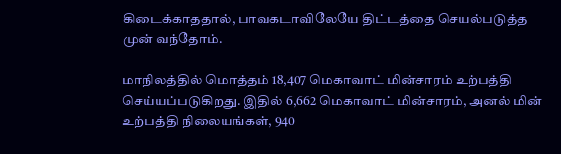கிடைக்காததால், பாவகடாவிலேயே திட்டத்தை செயல்படுத்த முன் வந்தோம்.

மாநிலத்தில் மொத்தம் 18,407 மெகாவாட் மின்சாரம் உற்பத்தி செய்யப்படுகிறது. இதில் 6,662 மெகாவாட் மின்சாரம், அனல் மின் உற்பத்தி நிலையங்கள், 940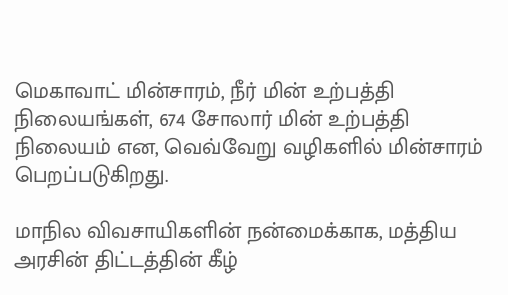மெகாவாட் மின்சாரம், நீர் மின் உற்பத்தி நிலையங்கள், 674 சோலார் மின் உற்பத்தி நிலையம் என, வெவ்வேறு வழிகளில் மின்சாரம் பெறப்படுகிறது.

மாநில விவசாயிகளின் நன்மைக்காக, மத்திய அரசின் திட்டத்தின் கீழ்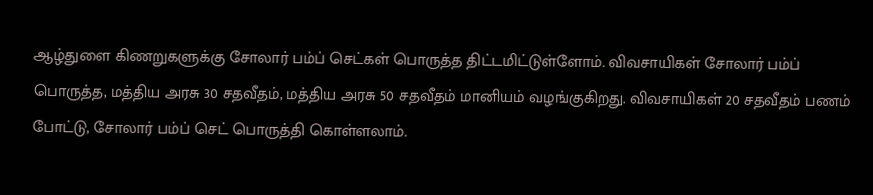ஆழ்துளை கிணறுகளுக்கு சோலார் பம்ப் செட்கள் பொருத்த திட்டமிட்டுள்ளோம். விவசாயிகள் சோலார் பம்ப் பொருத்த, மத்திய அரசு 30 சதவீதம், மத்திய அரசு 50 சதவீதம் மானியம் வழங்குகிறது. விவசாயிகள் 20 சதவீதம் பணம் போட்டு, சோலார் பம்ப் செட் பொருத்தி கொள்ளலாம்.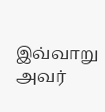இவ்வாறு அவர்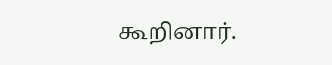கூறினார்.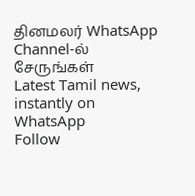தினமலர் WhatsApp Channel-ல் சேருங்கள்
Latest Tamil news, instantly on WhatsApp
Follow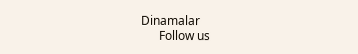Dinamalar
      Follow us